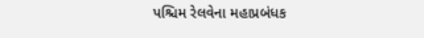પશ્ચિમ રેલવેના મહાપ્રબંધક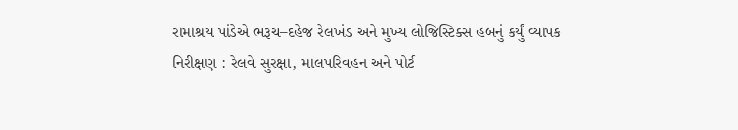રામાશ્રય પાંડેએ ભરૂચ–દહેજ રેલખંડ અને મુખ્ય લોજિસ્ટિક્સ હબનું કર્યું વ્યાપક નિરીક્ષણ : રેલવે સુરક્ષા, માલપરિવહન અને પોર્ટ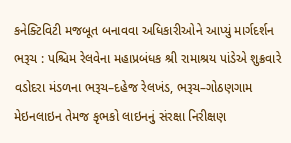કનેક્ટિવિટી મજબૂત બનાવવા અધિકારીઓને આપ્યું માર્ગદર્શન
ભરૂચ : પશ્ચિમ રેલવેના મહાપ્રબંધક શ્રી રામાશ્રય પાંડેએ શુક્રવારે વડોદરા મંડળના ભરૂચ–દહેજ રેલખંડ, ભરૂચ–ગોઠણગામ મેઇનલાઇન તેમજ કૃભકો લાઇનનું સંરક્ષા નિરીક્ષણ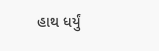હાથ ધર્યું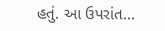હતું. આ ઉપરાંત...